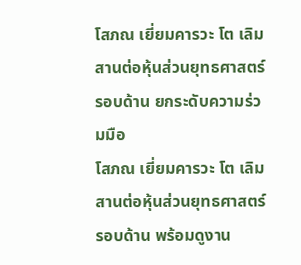โสภณ เยี่ยมคารวะ โต เลิม สานต่อหุ้นส่วนยุทธศาสตร์รอบด้าน ยกระดับความร่วมมือ
โสภณ เยี่ยมคารวะ โต เลิม สานต่อหุ้นส่วนยุทธศาสตร์รอบด้าน พร้อมดูงาน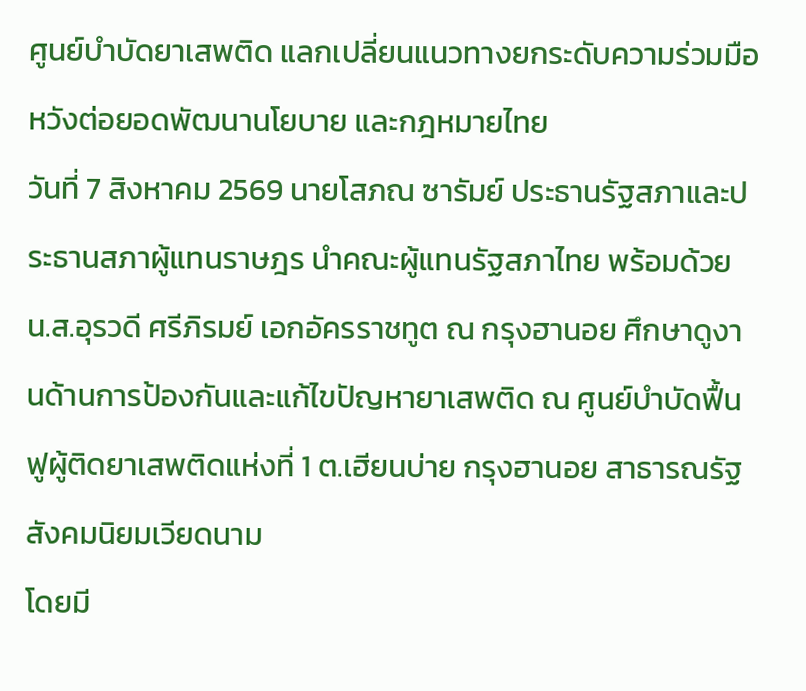ศูนย์บำบัดยาเสพติด แลกเปลี่ยนแนวทางยกระดับความร่วมมือ หวังต่อยอดพัฒนานโยบาย และกฎหมายไทย
วันที่ 7 สิงหาคม 2569 นายโสภณ ซารัมย์ ประธานรัฐสภาและประธานสภาผู้แทนราษฎร นำคณะผู้แทนรัฐสภาไทย พร้อมด้วย น.ส.อุรวดี ศรีภิรมย์ เอกอัครราชทูต ณ กรุงฮานอย ศึกษาดูงานด้านการป้องกันและแก้ไขปัญหายาเสพติด ณ ศูนย์บำบัดฟื้นฟูผู้ติดยาเสพติดแห่งที่ 1 ต.เฮียนบ่าย กรุงฮานอย สาธารณรัฐสังคมนิยมเวียดนาม
โดยมี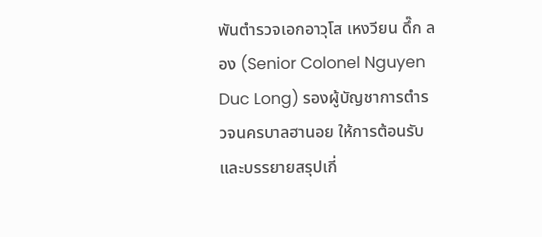พันตำรวจเอกอาวุโส เหงวียน ดึ๊ก ลอง (Senior Colonel Nguyen Duc Long) รองผู้บัญชาการตำรวจนครบาลฮานอย ให้การต้อนรับและบรรยายสรุปเกี่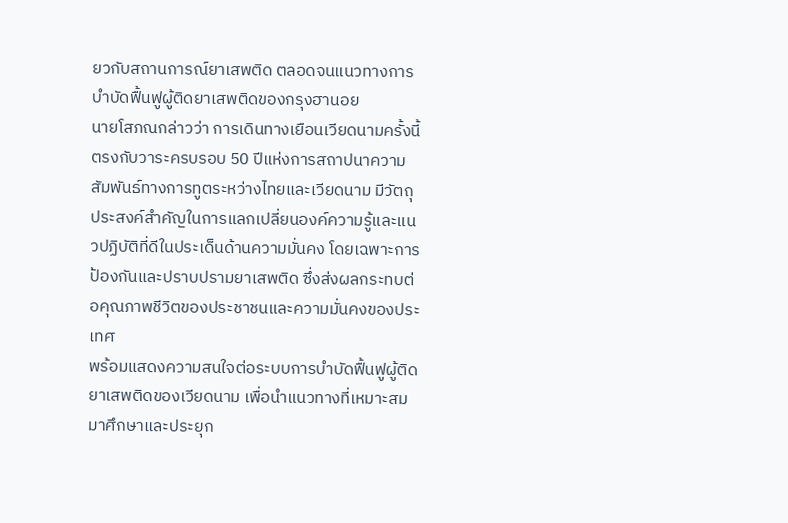ยวกับสถานการณ์ยาเสพติด ตลอดจนแนวทางการบำบัดฟื้นฟูผู้ติดยาเสพติดของกรุงฮานอย
นายโสภณกล่าวว่า การเดินทางเยือนเวียดนามครั้งนี้ ตรงกับวาระครบรอบ 50 ปีแห่งการสถาปนาความสัมพันธ์ทางการทูตระหว่างไทยและเวียดนาม มีวัตถุประสงค์สำคัญในการแลกเปลี่ยนองค์ความรู้และแนวปฏิบัติที่ดีในประเด็นด้านความมั่นคง โดยเฉพาะการป้องกันและปราบปรามยาเสพติด ซึ่งส่งผลกระทบต่อคุณภาพชีวิตของประชาชนและความมั่นคงของประเทศ
พร้อมแสดงความสนใจต่อระบบการบำบัดฟื้นฟูผู้ติดยาเสพติดของเวียดนาม เพื่อนำแนวทางที่เหมาะสมมาศึกษาและประยุก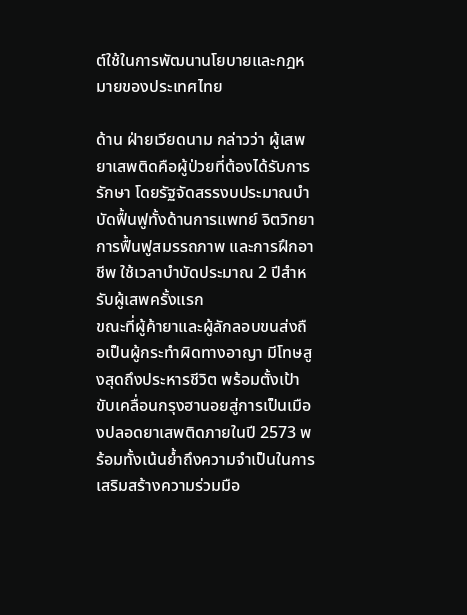ต์ใช้ในการพัฒนานโยบายและกฎหมายของประเทศไทย

ด้าน ฝ่ายเวียดนาม กล่าวว่า ผู้เสพยาเสพติดคือผู้ป่วยที่ต้องได้รับการรักษา โดยรัฐจัดสรรงบประมาณบำบัดฟื้นฟูทั้งด้านการแพทย์ จิตวิทยา การฟื้นฟูสมรรถภาพ และการฝึกอาชีพ ใช้เวลาบำบัดประมาณ 2 ปีสำหรับผู้เสพครั้งแรก
ขณะที่ผู้ค้ายาและผู้ลักลอบขนส่งถือเป็นผู้กระทำผิดทางอาญา มีโทษสูงสุดถึงประหารชีวิต พร้อมตั้งเป้าขับเคลื่อนกรุงฮานอยสู่การเป็นเมืองปลอดยาเสพติดภายในปี 2573 พร้อมทั้งเน้นย้ำถึงความจำเป็นในการเสริมสร้างความร่วมมือ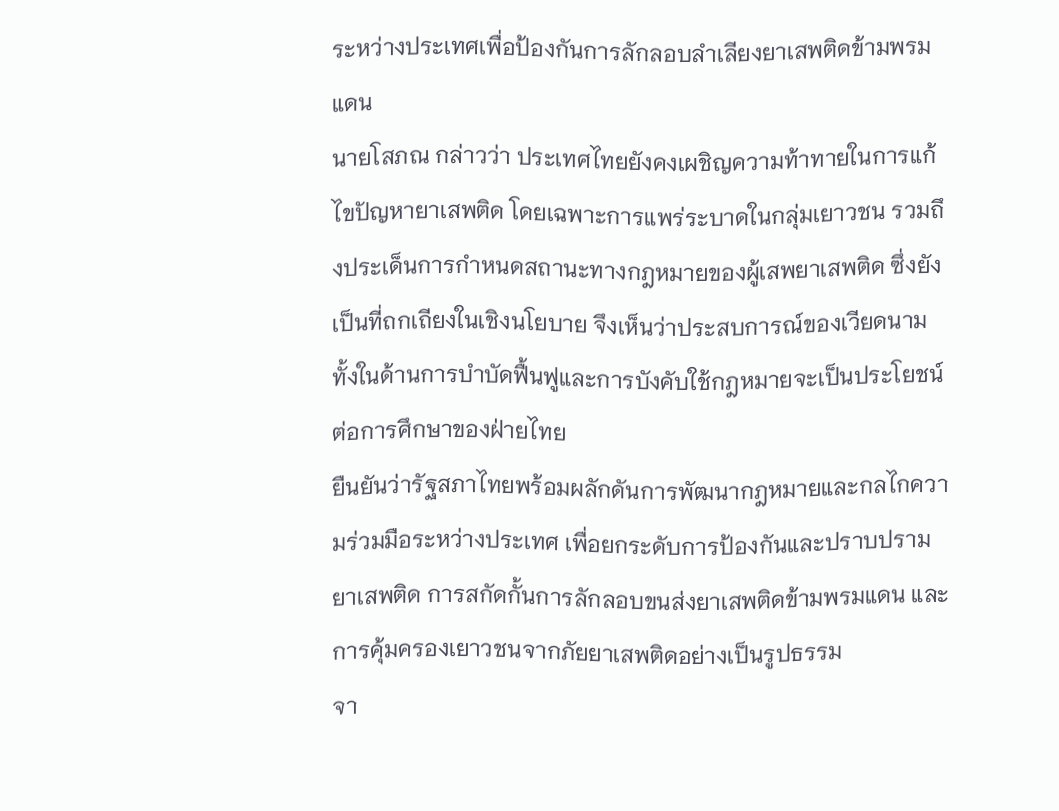ระหว่างประเทศเพื่อป้องกันการลักลอบลำเลียงยาเสพติดข้ามพรมแดน
นายโสภณ กล่าวว่า ประเทศไทยยังคงเผชิญความท้าทายในการแก้ไขปัญหายาเสพติด โดยเฉพาะการแพร่ระบาดในกลุ่มเยาวชน รวมถึงประเด็นการกำหนดสถานะทางกฎหมายของผู้เสพยาเสพติด ซึ่งยังเป็นที่ถกเถียงในเชิงนโยบาย จึงเห็นว่าประสบการณ์ของเวียดนามทั้งในด้านการบำบัดฟื้นฟูและการบังคับใช้กฎหมายจะเป็นประโยชน์ต่อการศึกษาของฝ่ายไทย
ยืนยันว่ารัฐสภาไทยพร้อมผลักดันการพัฒนากฎหมายและกลไกความร่วมมือระหว่างประเทศ เพื่อยกระดับการป้องกันและปราบปรามยาเสพติด การสกัดกั้นการลักลอบขนส่งยาเสพติดข้ามพรมแดน และการคุ้มครองเยาวชนจากภัยยาเสพติดอย่างเป็นรูปธรรม
จา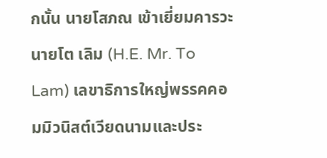กนั้น นายโสภณ เข้าเยี่ยมคารวะนายโต เลิม (H.E. Mr. To Lam) เลขาธิการใหญ่พรรคคอมมิวนิสต์เวียดนามและประ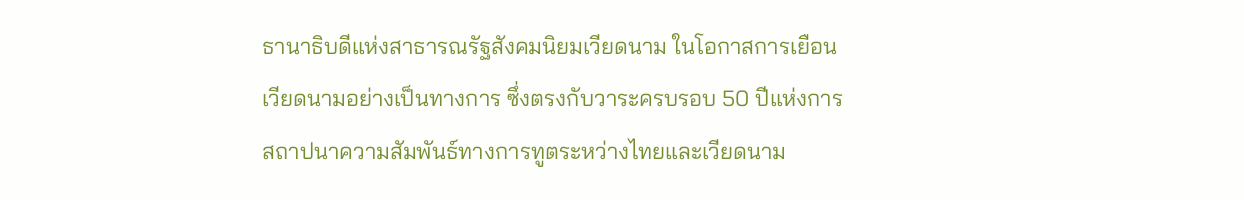ธานาธิบดีแห่งสาธารณรัฐสังคมนิยมเวียดนาม ในโอกาสการเยือนเวียดนามอย่างเป็นทางการ ซึ่งตรงกับวาระครบรอบ 50 ปีแห่งการสถาปนาความสัมพันธ์ทางการทูตระหว่างไทยและเวียดนาม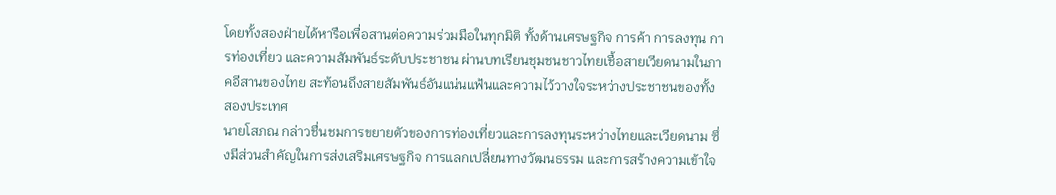โดยทั้งสองฝ่ายได้หารือเพื่อสานต่อความร่วมมือในทุกมิติ ทั้งด้านเศรษฐกิจ การค้า การลงทุน การท่องเที่ยว และความสัมพันธ์ระดับประชาชน ผ่านบทเรียนชุมชนชาวไทยเชื้อสายเวียดนามในภาคอีสานของไทย สะท้อนถึงสายสัมพันธ์อันแน่นแฟ้นและความไว้วางใจระหว่างประชาชนของทั้งสองประเทศ
นายโสภณ กล่าวชื่นชมการขยายตัวของการท่องเที่ยวและการลงทุนระหว่างไทยและเวียดนาม ซึ่งมีส่วนสำคัญในการส่งเสริมเศรษฐกิจ การแลกเปลี่ยนทางวัฒนธรรม และการสร้างความเข้าใจ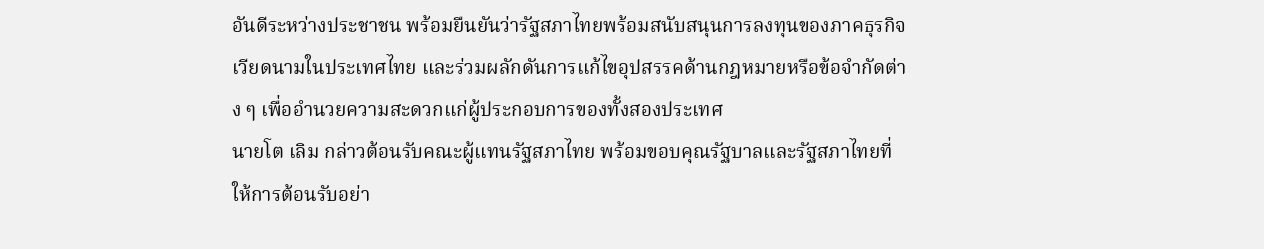อันดีระหว่างประชาชน พร้อมยืนยันว่ารัฐสภาไทยพร้อมสนับสนุนการลงทุนของภาคธุรกิจเวียดนามในประเทศไทย และร่วมผลักดันการแก้ไขอุปสรรคด้านกฎหมายหรือข้อจำกัดต่าง ๆ เพื่ออำนวยความสะดวกแก่ผู้ประกอบการของทั้งสองประเทศ
นายโต เลิม กล่าวต้อนรับคณะผู้แทนรัฐสภาไทย พร้อมขอบคุณรัฐบาลและรัฐสภาไทยที่ให้การต้อนรับอย่า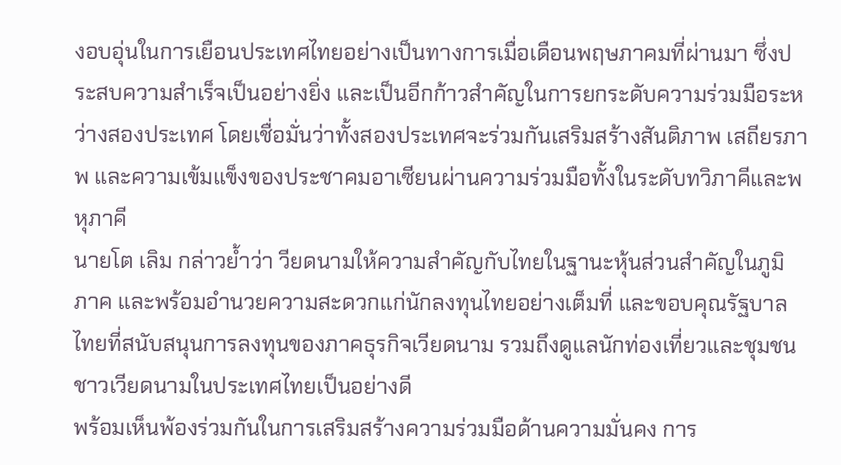งอบอุ่นในการเยือนประเทศไทยอย่างเป็นทางการเมื่อเดือนพฤษภาคมที่ผ่านมา ซึ่งประสบความสำเร็จเป็นอย่างยิ่ง และเป็นอีกก้าวสำคัญในการยกระดับความร่วมมือระหว่างสองประเทศ โดยเชื่อมั่นว่าทั้งสองประเทศจะร่วมกันเสริมสร้างสันติภาพ เสถียรภาพ และความเข้มแข็งของประชาคมอาเซียนผ่านความร่วมมือทั้งในระดับทวิภาคีและพหุภาคี
นายโต เลิม กล่าวย้ำว่า วียดนามให้ความสำคัญกับไทยในฐานะหุ้นส่วนสำคัญในภูมิภาค และพร้อมอำนวยความสะดวกแก่นักลงทุนไทยอย่างเต็มที่ และขอบคุณรัฐบาลไทยที่สนับสนุนการลงทุนของภาคธุรกิจเวียดนาม รวมถึงดูแลนักท่องเที่ยวและชุมชนชาวเวียดนามในประเทศไทยเป็นอย่างดี
พร้อมเห็นพ้องร่วมกันในการเสริมสร้างความร่วมมือด้านความมั่นคง การ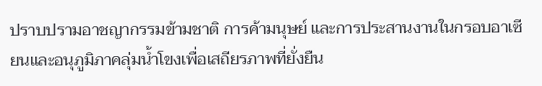ปราบปรามอาชญากรรมข้ามชาติ การค้ามนุษย์ และการประสานงานในกรอบอาเซียนและอนุภูมิภาคลุ่มน้ำโขงเพื่อเสถียรภาพที่ยั่งยืน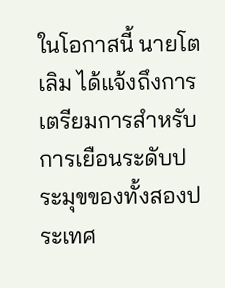ในโอกาสนี้ นายโต เลิม ได้แจ้งถึงการเตรียมการสำหรับการเยือนระดับประมุขของทั้งสองประเทศ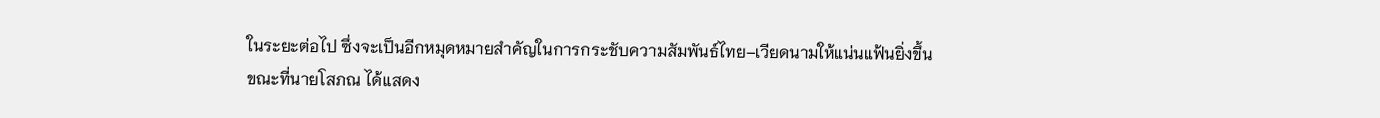ในระยะต่อไป ซึ่งจะเป็นอีกหมุดหมายสำคัญในการกระชับความสัมพันธ์ไทย–เวียดนามให้แน่นแฟ้นยิ่งขึ้น
ขณะที่นายโสภณ ได้แสดง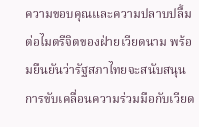ความขอบคุณและความปลาบปลื้มต่อไมตรีจิตของฝ่ายเวียดนาม พร้อมยืนยันว่ารัฐสภาไทยจะสนับสนุนการขับเคลื่อนความร่วมมือกับเวียด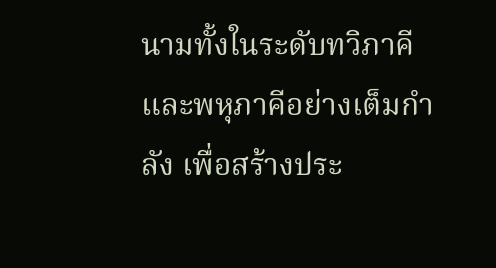นามทั้งในระดับทวิภาคีและพหุภาคีอย่างเต็มกำลัง เพื่อสร้างประ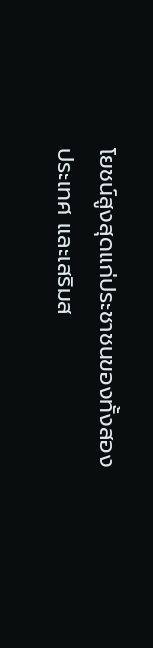โยชน์สูงสุดแก่ประชาชนของทั้งสองประเทศ และเสริมส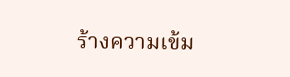ร้างความเข้ม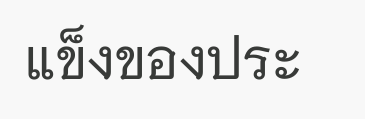แข็งของประ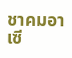ชาคมอาเซี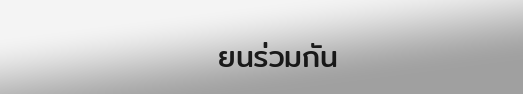ยนร่วมกัน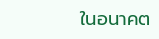ในอนาคต